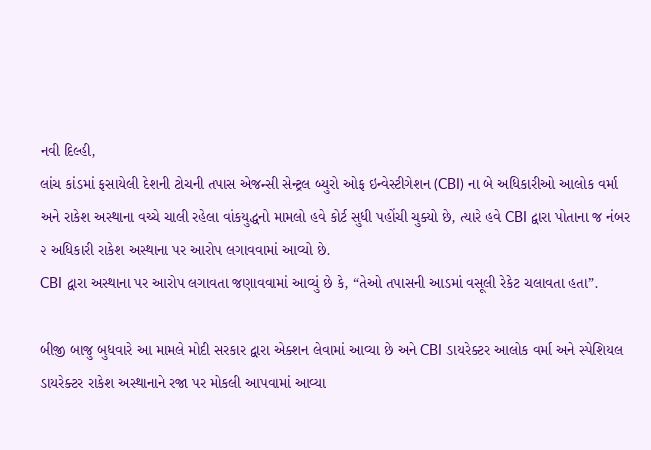નવી દિલ્હી,
લાંચ કાંડમાં ફસાયેલી દેશની ટોચની તપાસ એજન્સી સેન્ટ્રલ બ્યુરો ઓફ ઇન્વેસ્ટીગેશન (CBI) ના બે અધિકારીઓ આલોક વર્મા અને રાકેશ અસ્થાના વચ્ચે ચાલી રહેલા વાંકયુદ્ધનો મામલો હવે કોર્ટ સુધી પહોંચી ચુક્યો છે, ત્યારે હવે CBI દ્વારા પોતાના જ નંબર ૨ અધિકારી રાકેશ અસ્થાના પર આરોપ લગાવવામાં આવ્યો છે.
CBI દ્વારા અસ્થાના પર આરોપ લગાવતા જણાવવામાં આવ્યું છે કે, “તેઓ તપાસની આડમાં વસૂલી રેકેટ ચલાવતા હતા”.

બીજી બાજુ બુધવારે આ મામલે મોદી સરકાર દ્વારા એક્શન લેવામાં આવ્યા છે અને CBI ડાયરેક્ટર આલોક વર્મા અને સ્પેશિયલ ડાયરેક્ટર રાકેશ અસ્થાનાને રજા પર મોકલી આપવામાં આવ્યા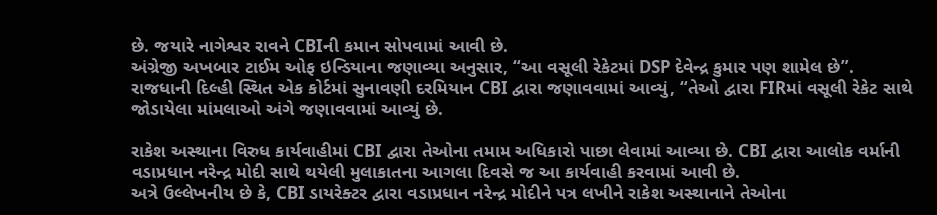છે. જયારે નાગેશ્વર રાવને CBIની કમાન સોપવામાં આવી છે.
અંગ્રેજી અખબાર ટાઈમ ઓફ ઇન્ડિયાના જણાવ્યા અનુસાર, “આ વસૂલી રેકેટમાં DSP દેવેન્દ્ર કુમાર પણ શામેલ છે”.
રાજધાની દિલ્હી સ્થિત એક કોર્ટમાં સુનાવણી દરમિયાન CBI દ્વારા જણાવવામાં આવ્યું, “તેઓ દ્વારા FIRમાં વસૂલી રેકેટ સાથે જોડાયેલા માંમલાઓ અંગે જણાવવામાં આવ્યું છે.

રાકેશ અસ્થાના વિરુધ કાર્યવાહીમાં CBI દ્વારા તેઓના તમામ અધિકારો પાછા લેવામાં આવ્યા છે. CBI દ્વારા આલોક વર્માની વડાપ્રધાન નરેન્દ્ર મોદી સાથે થયેલી મુલાકાતના આગલા દિવસે જ આ કાર્યવાહી કરવામાં આવી છે.
અત્રે ઉલ્લેખનીય છે કે, CBI ડાયરેક્ટર દ્વારા વડાપ્રધાન નરેન્દ્ર મોદીને પત્ર લખીને રાકેશ અસ્થાનાને તેઓના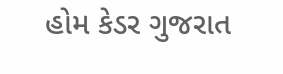હોમ કેડર ગુજરાત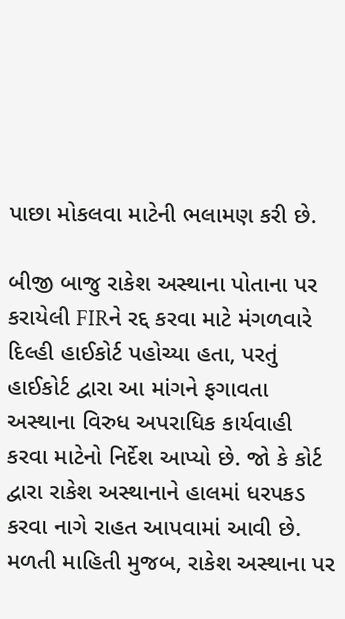પાછા મોકલવા માટેની ભલામણ કરી છે.

બીજી બાજુ રાકેશ અસ્થાના પોતાના પર કરાયેલી FIRને રદ્દ કરવા માટે મંગળવારે દિલ્હી હાઈકોર્ટ પહોચ્યા હતા, પરતું હાઈકોર્ટ દ્વારા આ માંગને ફગાવતા અસ્થાના વિરુધ અપરાધિક કાર્યવાહી કરવા માટેનો નિર્દેશ આપ્યો છે. જો કે કોર્ટ દ્વારા રાકેશ અસ્થાનાને હાલમાં ધરપકડ કરવા નાગે રાહત આપવામાં આવી છે.
મળતી માહિતી મુજબ, રાકેશ અસ્થાના પર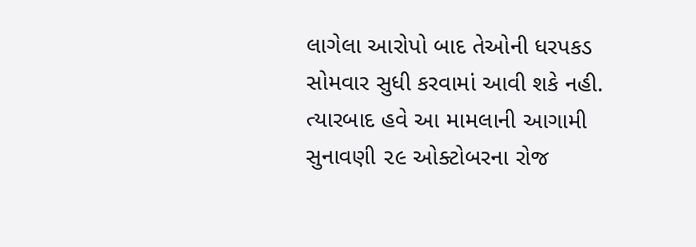લાગેલા આરોપો બાદ તેઓની ધરપકડ સોમવાર સુધી કરવામાં આવી શકે નહી. ત્યારબાદ હવે આ મામલાની આગામી સુનાવણી ૨૯ ઓક્ટોબરના રોજ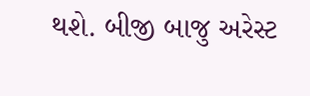થશે. બીજી બાજુ અરેસ્ટ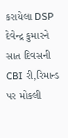કરાયેલા DSP દેવેન્દ્ર કુમારને સાત દિવસની CBI રી,રિમાન્ડ પર મોકલી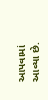આપવામાં આવ્યા છે.